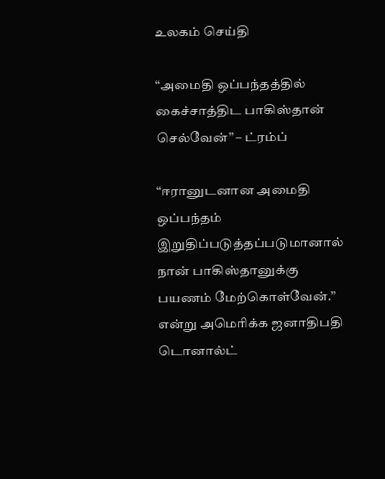உலகம் செய்தி

“அமைதி ஒப்பந்தத்தில் கைச்சாத்திட பாகிஸ்தான் செல்வேன்” – ட்ரம்ப்

“ஈரானுடனான அமைதி ஒப்பந்தம் இறுதிப்படுத்தப்படுமானால் நான் பாகிஸ்தானுக்கு பயணம் மேற்கொள்வேன்.” என்று அமெரிக்க ஜனாதிபதி டொனால்ட்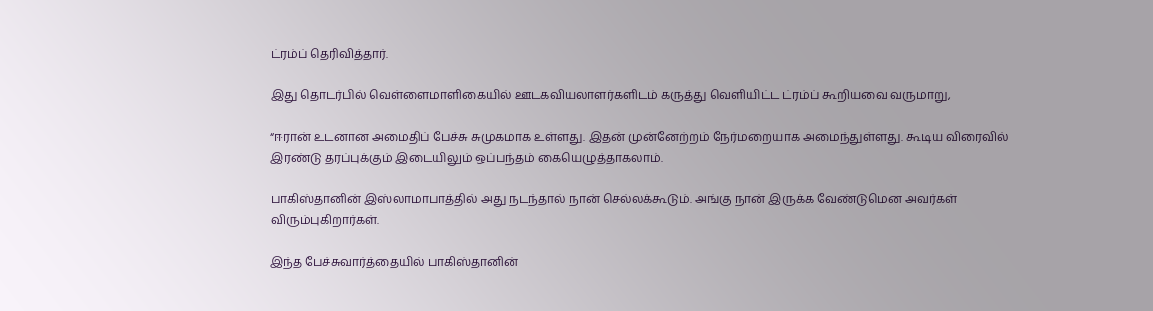ட்ரம்ப் தெரிவித்தார்.

இது தொடர்பில் வெள்ளைமாளிகையில் ஊடகவியலாளர்களிடம் கருத்து வெளியிட்ட ட்ரம்ப் கூறியவை வருமாறு,

“ஈரான் உடனான அமைதிப் பேச்சு சுமுகமாக உள்ளது. இதன் முன்னேற்றம் நேர்மறையாக அமைந்துள்ளது. கூடிய விரைவில் இரண்டு தரப்புக்கும் இடையிலும் ஒப்பந்தம் கையெழுத்தாகலாம்.

பாகிஸ்தானின் இஸ்லாமாபாத்தில் அது நடந்தால் நான் செல்லக்கூடும். அங்கு நான் இருக்க வேண்டுமென அவர்கள் விரும்புகிறார்கள்.

இந்த பேச்சுவார்த்தையில் பாகிஸ்தானின்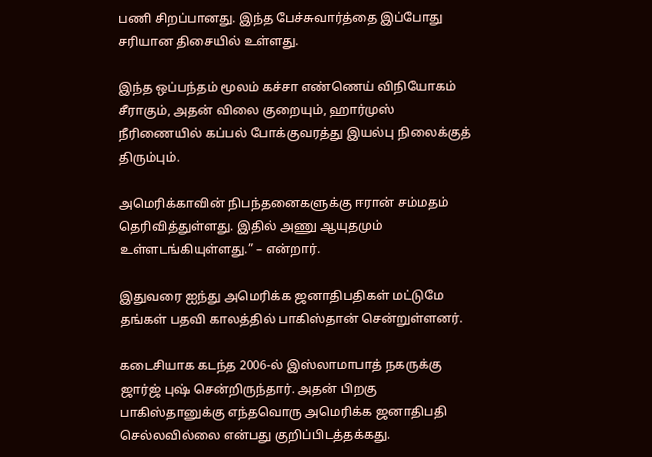பணி சிறப்பானது. இந்த பேச்சுவார்த்தை இப்போது சரியான திசையில் உள்ளது.

இந்த ஒப்பந்தம் மூலம் கச்சா எண்ணெய் விநியோகம் சீராகும், அதன் விலை குறையும், ஹார்முஸ் நீரிணையில் கப்பல் போக்குவரத்து இயல்பு நிலைக்குத் திரும்பும்.

அமெரிக்காவின் நிபந்தனைகளுக்கு ஈரான் சம்மதம் தெரிவித்துள்ளது. இதில் அணு ஆயுதமும் உள்ளடங்கியுள்ளது.” – என்றார்.

இதுவரை ஐந்து அமெரிக்க ஜனாதிபதிகள் மட்டுமே தங்கள் பதவி காலத்தில் பாகிஸ்தான் சென்றுள்ளனர்.

கடைசியாக கடந்த 2006-ல் இஸ்லாமாபாத் நகருக்கு ஜார்ஜ் புஷ் சென்றிருந்தார். அதன் பிறகு பாகிஸ்தானுக்கு எந்தவொரு அமெரிக்க ஜனாதிபதி செல்லவில்லை என்பது குறிப்பிடத்தக்கது.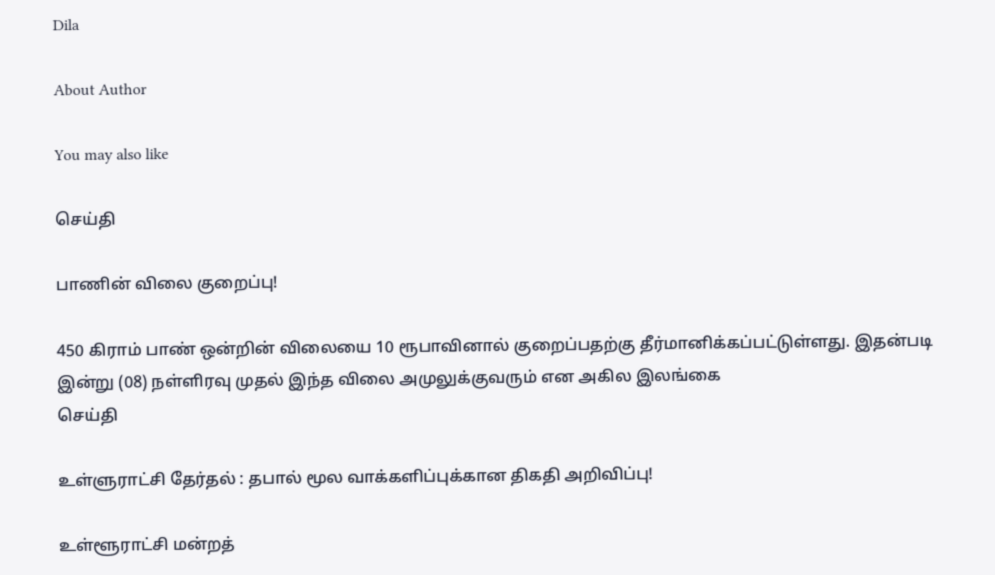Dila

About Author

You may also like

செய்தி

பாணின் விலை குறைப்பு!

450 கிராம் பாண் ஒன்றின் விலையை 10 ரூபாவினால் குறைப்பதற்கு தீர்மானிக்கப்பட்டுள்ளது. இதன்படி   இன்று (08) நள்ளிரவு முதல் இந்த விலை அமுலுக்குவரும் என அகில இலங்கை
செய்தி

உள்ளுராட்சி தேர்தல் : தபால் மூல வாக்களிப்புக்கான திகதி அறிவிப்பு!

உள்ளூராட்சி மன்றத்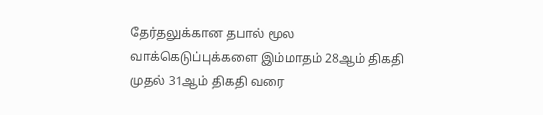தேர்தலுக்கான தபால் மூல வாக்கெடுப்புக்களை இம்மாதம் 28ஆம் திகதி முதல் 31ஆம் திகதி வரை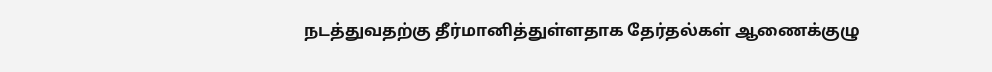நடத்துவதற்கு தீர்மானித்துள்ளதாக தேர்தல்கள் ஆணைக்குழு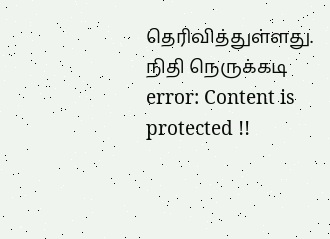தெரிவித்துள்ளது. நிதி நெருக்கடி
error: Content is protected !!